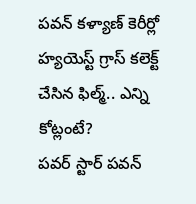పవన్ కళ్యాణ్ కెరీర్లో హ్యయెస్ట్ గ్రాస్ కలెక్ట్ చేసిన ఫిల్మ్.. ఎన్ని కోట్లంటే?
పవర్ స్టార్ పవన్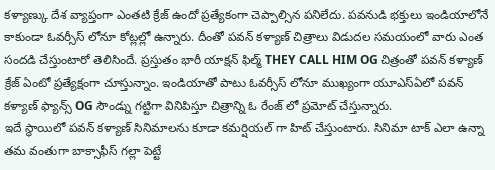కళ్యాణ్కు దేశ వ్యాప్తంగా ఎంతటి క్రేజ్ ఉందో ప్రత్యేకంగా చెప్పాల్సిన పనిలేదు. పవనుడి భక్తులు ఇండియాలోనే కాకుండా ఓవర్సీస్ లోనూ కోట్లల్లో ఉన్నారు. దీంతో పవన్ కళ్యాణ్ చిత్రాలు విడుదల సమయంలో వారు ఎంత సందడి చేస్తుంటారో తెలిసిందే. ప్రస్తుతం భారీ యాక్షన్ ఫిల్మ్ THEY CALL HIM OG చిత్రంతో పవన్ కళ్యాణ్ క్రేజ్ ఏంటో ప్రత్యేక్షంగా చూస్తున్నాం. ఇండియాతో పాటు ఓవర్సీస్ లోనూ ముఖ్యంగా యూఎస్ఏలో పవన్ కళ్యాణ్ ఫ్యాన్స్ OG సౌండ్ను గట్టిగా వినిపిస్తూ చిత్రాన్ని ఓ రేంజ్ లో ప్రమోట్ చేస్తున్నారు.
ఇదే స్థాయిలో పవన్ కళ్యాణ్ సినిమాలను కూడా కమర్షియల్ గా హిట్ చేస్తుంటారు. సినిమా టాక్ ఎలా ఉన్నా తమ వంతుగా బాక్సాఫీస్ గల్లా పెట్టే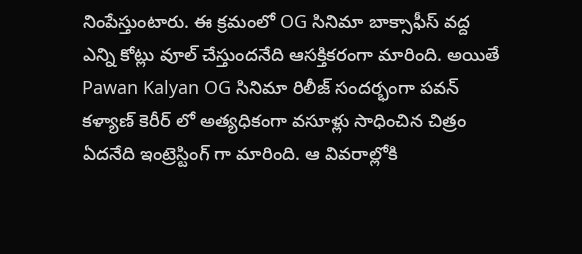నింపేస్తుంటారు. ఈ క్రమంలో OG సినిమా బాక్సాఫీస్ వద్ద ఎన్ని కోట్లు వూల్ చేస్తుందనేది ఆసక్తికరంగా మారింది. అయితే Pawan Kalyan OG సినిమా రిలీజ్ సందర్భంగా పవన్ కళ్యాణ్ కెరీర్ లో అత్యధికంగా వసూళ్లు సాధించిన చిత్రం ఏదనేది ఇంట్రెస్టింగ్ గా మారింది. ఆ వివరాల్లోకి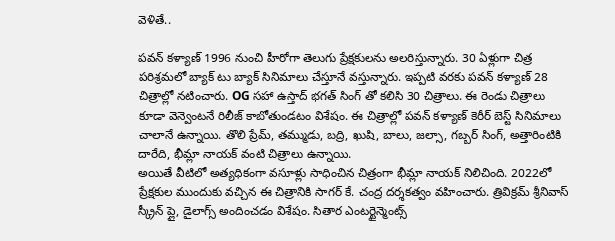వెళితే..

పవన్ కళ్యాణ్ 1996 నుంచి హీరోగా తెలుగు ప్రేక్షకులను అలరిస్తున్నారు. 30 ఏళ్లుగా చిత్ర పరిశ్రమలో బ్యాక్ టు బ్యాక్ సినిమాలు చేస్తూనే వస్తున్నారు. ఇప్పటి వరకు పవన్ కళ్యాణ్ 28 చిత్రాల్లో నటించారు. OG సహా ఉస్తాద్ భగత్ సింగ్ తో కలిసి 30 చిత్రాలు. ఈ రెండు చిత్రాలు కూడా వెన్వెంటనే రిలీజ్ కాబోతుండటం విశేషం. ఈ చిత్రాల్లో పవన్ కళ్యాణ్ కెరీర్ బెస్ట్ సినిమాలు చాలానే ఉన్నాయి. తొలి ప్రేమ్, తమ్ముడు, బద్రి, ఖుషి, బాలు, జల్సా, గబ్బర్ సింగ్, అత్తారింటికి దారేది, భీమ్లా నాయక్ వంటి చిత్రాలు ఉన్నాయి.
అయితే వీటిలో అత్యధికంగా వసూళ్లు సాధించిన చిత్రంగా భీమ్లా నాయక్ నిలిచింది. 2022లో ప్రేక్షకుల ముందుకు వచ్చిన ఈ చిత్రానికి సాగర్ కే. చంద్ర దర్శకత్వం వహించారు. త్రివిక్రమ్ శ్రీనివాస్ స్క్రీన్ ప్లై, డైలాగ్స్ అందించడం విశేషం. సితార ఎంటర్టైన్మెంట్స్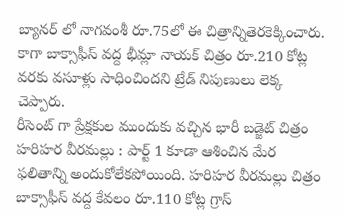బ్యానర్ లో నాగవంశీ రూ.75లో ఈ చిత్రాన్నితెరకెక్కించారు. కాగా బాక్సాఫీస్ వద్ద భీమ్లా నాయక్ చిత్రం రూ.210 కోట్ల వరకు వసూళ్లు సాధించిందని ట్రేడ్ నిపుణులు లెక్క చెప్పారు.
రీసెంట్ గా ప్రేక్షకుల ముందుకు వచ్చిన భారీ బడ్జెట్ చిత్రం హరిహర వీరమల్లు : పార్ట్ 1 కూడా ఆశించిన మేర ఫలితాన్ని అందుకోలేకపోయింది. హరిహర వీరమల్లు చిత్రం బాక్సాఫీస్ వద్ద కేవలం రూ.110 కోట్ల గ్రాస్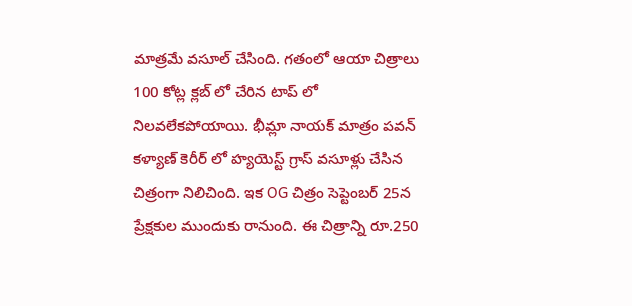మాత్రమే వసూల్ చేసింది. గతంలో ఆయా చిత్రాలు 100 కోట్ల క్లబ్ లో చేరిన టాప్ లో నిలవలేకపోయాయి. భీమ్లా నాయక్ మాత్రం పవన్ కళ్యాణ్ కెరీర్ లో హ్యయెస్ట్ గ్రాస్ వసూళ్లు చేసిన చిత్రంగా నిలిచింది. ఇక OG చిత్రం సెప్టెంబర్ 25న ప్రేక్షకుల ముందుకు రానుంది. ఈ చిత్రాన్ని రూ.250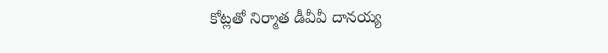కోట్లతో నిర్మాత డీవీవీ దానయ్య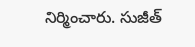నిర్మించారు. సుజీత్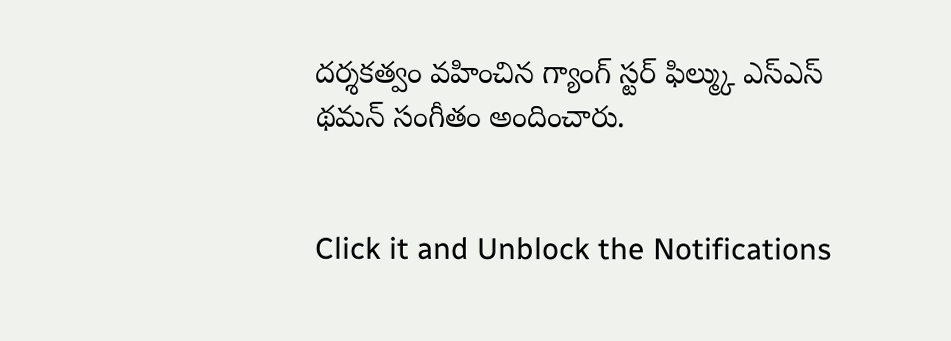దర్శకత్వం వహించిన గ్యాంగ్ స్టర్ ఫిల్మ్కు ఎస్ఎస్ థమన్ సంగీతం అందించారు.


Click it and Unblock the Notifications